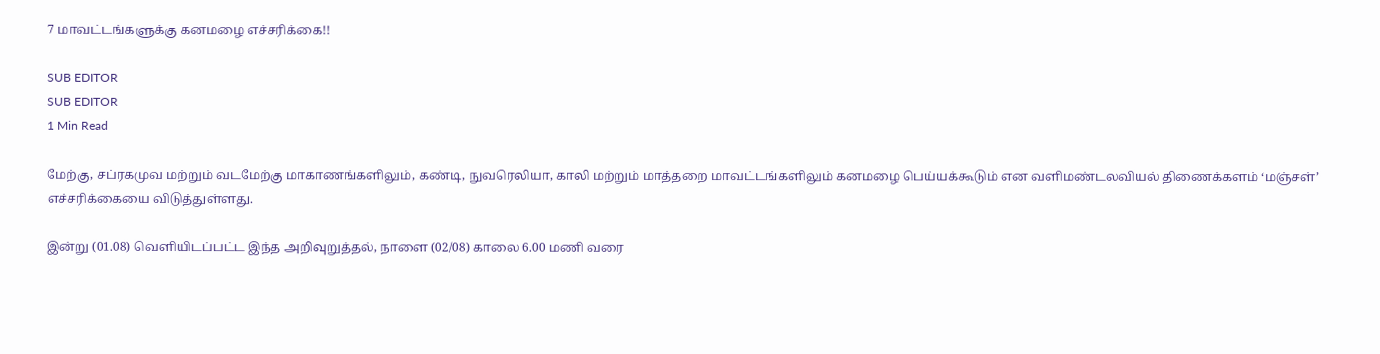7 மாவட்டங்களுக்கு கனமழை எச்சரிக்கை!!

SUB EDITOR
SUB EDITOR
1 Min Read

மேற்கு, சப்ரகமுவ மற்றும் வடமேற்கு மாகாணங்களிலும், கண்டி, நுவரெலியா, காலி மற்றும் மாத்தறை மாவட்டங்களிலும் கனமழை பெய்யக்கூடும் என வளிமண்டலவியல் திணைக்களம் ‘மஞ்சள்’ எச்சரிக்கையை விடுத்துள்ளது.

இன்று (01.08) வெளியிடப்பட்ட இந்த அறிவுறுத்தல், நாளை (02/08) காலை 6.00 மணி வரை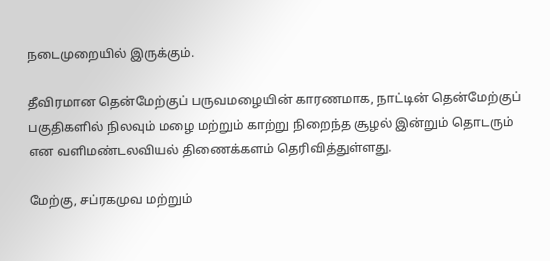நடைமுறையில் இருக்கும்.

தீவிரமான தென்மேற்குப் பருவமழையின் காரணமாக, நாட்டின் தென்மேற்குப் பகுதிகளில் நிலவும் மழை மற்றும் காற்று நிறைந்த சூழல் இன்றும் தொடரும் என வளிமண்டலவியல் திணைக்களம் தெரிவித்துள்ளது.

மேற்கு, சப்ரகமுவ மற்றும்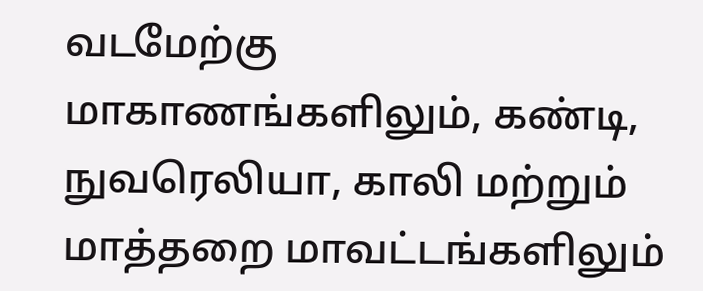வடமேற்கு மாகாணங்களிலும், கண்டி, நுவரெலியா, காலி மற்றும் மாத்தறை மாவட்டங்களிலும்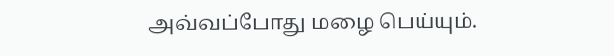அவ்வப்போது மழை பெய்யும்.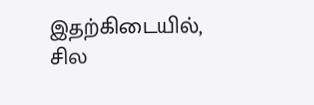இதற்கிடையில், சில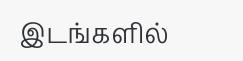இடங்களில்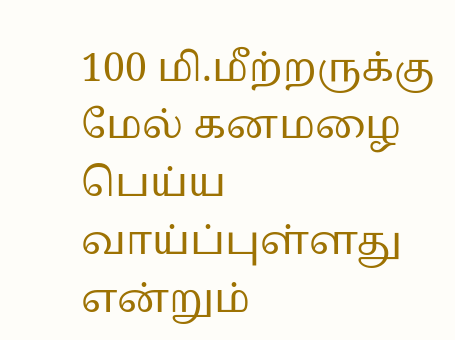100 மி.மீற்றருக்கு மேல் கனமழை பெய்ய வாய்ப்புள்ளது என்றும்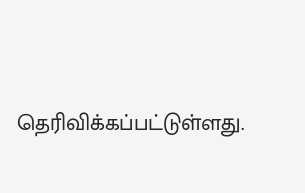தெரிவிக்கப்பட்டுள்ளது.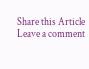Share this Article
Leave a comment